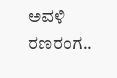ಅವಳಿ ರಣರಂಗ..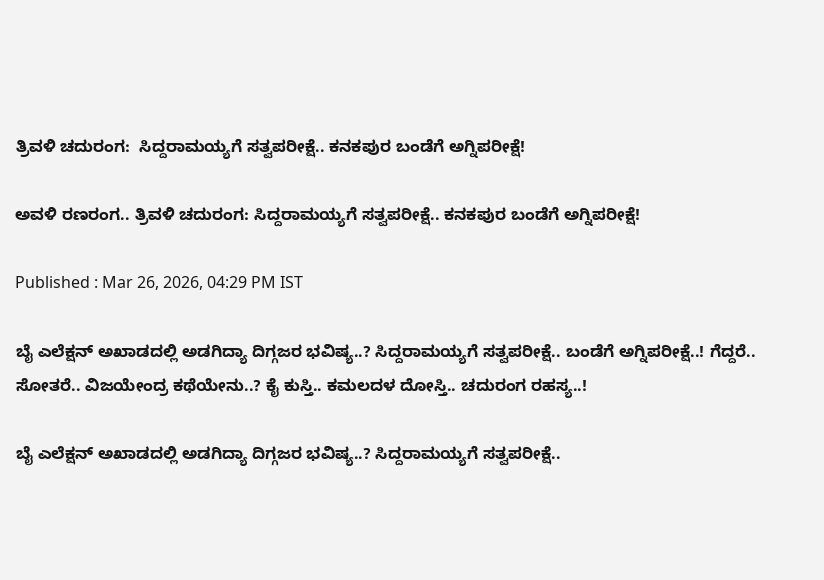ತ್ರಿವಳಿ ಚದುರಂಗ:  ಸಿದ್ದರಾಮಯ್ಯಗೆ ಸತ್ವಪರೀಕ್ಷೆ.. ಕನಕಪುರ ಬಂಡೆಗೆ ಅಗ್ನಿಪರೀಕ್ಷೆ!

ಅವಳಿ ರಣರಂಗ.. ತ್ರಿವಳಿ ಚದುರಂಗ: ಸಿದ್ದರಾಮಯ್ಯಗೆ ಸತ್ವಪರೀಕ್ಷೆ.. ಕನಕಪುರ ಬಂಡೆಗೆ ಅಗ್ನಿಪರೀಕ್ಷೆ!

Published : Mar 26, 2026, 04:29 PM IST

ಬೈ ಎಲೆಕ್ಷನ್ ಅಖಾಡದಲ್ಲಿ ಅಡಗಿದ್ಯಾ ದಿಗ್ಗಜರ ಭವಿಷ್ಯ..? ಸಿದ್ದರಾಮಯ್ಯಗೆ ಸತ್ವಪರೀಕ್ಷೆ.. ಬಂಡೆಗೆ ಅಗ್ನಿಪರೀಕ್ಷೆ..! ಗೆದ್ದರೆ.. ಸೋತರೆ.. ವಿಜಯೇಂದ್ರ ಕಥೆಯೇನು..? ಕೈ ಕುಸ್ತಿ.. ಕಮಲದಳ ದೋಸ್ತಿ.. ಚದುರಂಗ ರಹಸ್ಯ..!

ಬೈ ಎಲೆಕ್ಷನ್ ಅಖಾಡದಲ್ಲಿ ಅಡಗಿದ್ಯಾ ದಿಗ್ಗಜರ ಭವಿಷ್ಯ..? ಸಿದ್ದರಾಮಯ್ಯಗೆ ಸತ್ವಪರೀಕ್ಷೆ..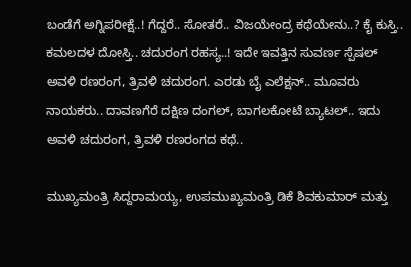ಬಂಡೆಗೆ ಅಗ್ನಿಪರೀಕ್ಷೆ..! ಗೆದ್ದರೆ.. ಸೋತರೆ.. ವಿಜಯೇಂದ್ರ ಕಥೆಯೇನು..? ಕೈ ಕುಸ್ತಿ.. ಕಮಲದಳ ದೋಸ್ತಿ.. ಚದುರಂಗ ರಹಸ್ಯ..! ಇದೇ ಇವತ್ತಿನ ಸುವರ್ಣ ಸ್ಪೆಷಲ್ ಅವಳಿ ರಣರಂಗ, ತ್ರಿವಳಿ ಚದುರಂಗ. ಎರಡು ಬೈ ಎಲೆಕ್ಷನ್.. ಮೂವರು ನಾಯಕರು.. ದಾವಣಗೆರೆ ದಕ್ಷಿಣ ದಂಗಲ್, ಬಾಗಲಕೋಟೆ ಬ್ಯಾಟಲ್.. ಇದು ಅವಳಿ ಚದುರಂಗ, ತ್ರಿವಳಿ ರಣರಂಗದ ಕಥೆ..

ಮುಖ್ಯಮಂತ್ರಿ ಸಿದ್ದರಾಮಯ್ಯ, ಉಪಮುಖ್ಯಮಂತ್ರಿ ಡಿಕೆ ಶಿವಕುಮಾರ್ ಮತ್ತು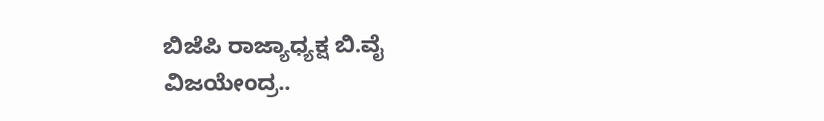ಬಿಜೆಪಿ ರಾಜ್ಯಾಧ್ಯಕ್ಷ ಬಿ.ವೈ ವಿಜಯೇಂದ್ರ..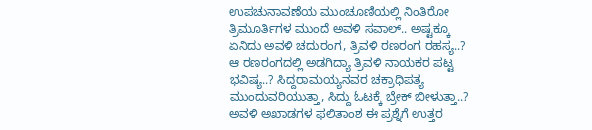ಉಪಚುನಾವಣೆಯ ಮುಂಚೂಣಿಯಲ್ಲಿ ನಿಂತಿರೋ ತ್ರಿಮೂರ್ತಿಗಳ ಮುಂದೆ ಅವಳಿ ಸವಾಲ್.. ಅಷ್ಟಕ್ಕೂ ಏನಿದು ಅವಳಿ ಚದುರಂಗ, ತ್ರಿವಳಿ ರಣರಂಗ ರಹಸ್ಯ..? ಆ ರಣರಂಗದಲ್ಲಿ ಅಡಗಿದ್ಯಾ ತ್ರಿವಳಿ ನಾಯಕರ ಪಟ್ಟ ಭವಿಷ್ಯ..? ಸಿದ್ದರಾಮಯ್ಯನವರ ಚಕ್ರಾಧಿಪತ್ಯ ಮುಂದುವರಿಯುತ್ತಾ, ಸಿದ್ದು ಓಟಕ್ಕೆ ಬ್ರೇಕ್ ಬೀಳುತ್ತಾ..? ಅವಳಿ ಅಖಾಡಗಳ ಫಲಿತಾಂಶ ಈ ಪ್ರಶ್ನೆಗೆ ಉತ್ತರ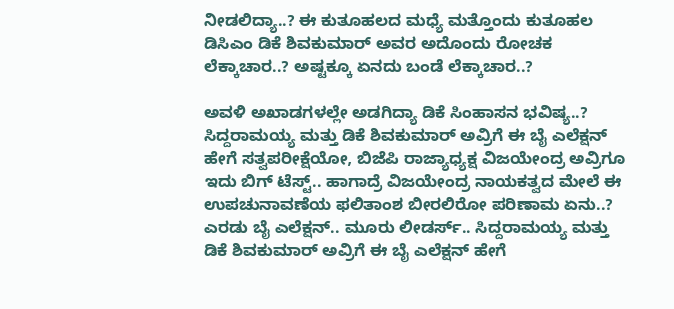ನೀಡಲಿದ್ಯಾ..? ಈ ಕುತೂಹಲದ ಮಧ್ಯೆ ಮತ್ತೊಂದು ಕುತೂಹಲ ಡಿಸಿಎಂ ಡಿಕೆ ಶಿವಕುಮಾರ್ ಅವರ ಅದೊಂದು ರೋಚಕ ಲೆಕ್ಕಾಚಾರ..? ಅಷ್ಟಕ್ಕೂ ಏನದು ಬಂಡೆ ಲೆಕ್ಕಾಚಾರ..?

ಅವಳಿ ಅಖಾಡಗಳಲ್ಲೇ ಅಡಗಿದ್ಯಾ ಡಿಕೆ ಸಿಂಹಾಸನ ಭವಿಷ್ಯ..? ಸಿದ್ದರಾಮಯ್ಯ ಮತ್ತು ಡಿಕೆ ಶಿವಕುಮಾರ್ ಅವ್ರಿಗೆ ಈ ಬೈ ಎಲೆಕ್ಷನ್ ಹೇಗೆ ಸತ್ವಪರೀಕ್ಷೆಯೋ, ಬಿಜೆಪಿ ರಾಜ್ಯಾಧ್ಯಕ್ಷ ವಿಜಯೇಂದ್ರ ಅವ್ರಿಗೂ ಇದು ಬಿಗ್ ಟೆಸ್ಟ್.. ಹಾಗಾದ್ರೆ ವಿಜಯೇಂದ್ರ ನಾಯಕತ್ವದ ಮೇಲೆ ಈ ಉಪಚುನಾವಣೆಯ ಫಲಿತಾಂಶ ಬೀರಲಿರೋ ಪರಿಣಾಮ ಏನು..? ಎರಡು ಬೈ ಎಲೆಕ್ಷನ್.. ಮೂರು ಲೀಡರ್ಸ್.. ಸಿದ್ದರಾಮಯ್ಯ ಮತ್ತು ಡಿಕೆ ಶಿವಕುಮಾರ್ ಅವ್ರಿಗೆ ಈ ಬೈ ಎಲೆಕ್ಷನ್ ಹೇಗೆ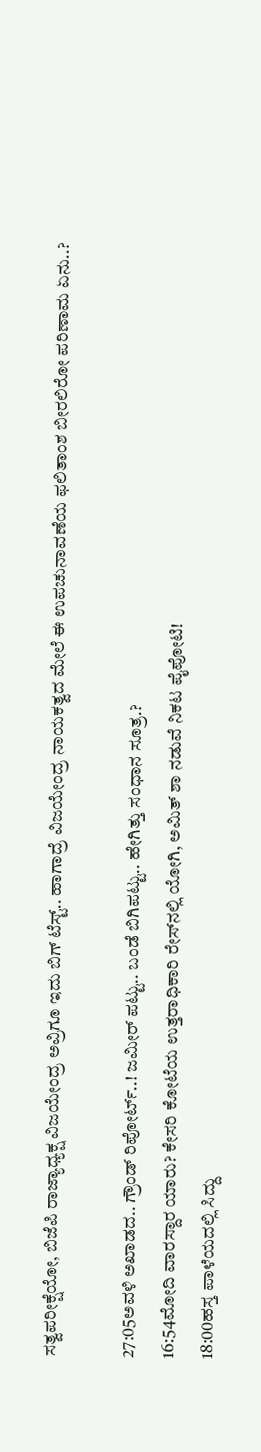ಸತ್ವಪರೀಕ್ಷೆಯೋ, ಬಿಜೆಪಿ ರಾಜ್ಯಾಧ್ಯಕ್ಷ ವಿಜಯೇಂದ್ರ ಅವ್ರಿಗೂ ಇದು ಬಿಗ್ ಟೆಸ್ಟ್.. ಹಾಗಾದ್ರೆ ವಿಜಯೇಂದ್ರ ನಾಯಕತ್ವದ ಮೇಲೆ ಈ ಉಪಚುನಾವಣೆಯ ಫಲಿತಾಂಶ ಬೀರಲಿರೋ ಪರಿಣಾಮ ಏನು..?

27:05ಅವಳಿ ಅಖಾಡದ.. ಗ್ರೌಂಡ್ ರಿಪೋರ್ಟ್..! ಜಮೀರ್ ಪಟ್ಟು.. ಬಂಡೆ ಬಿಗಿಪಟ್ಟು.. ಹೇಗಿತ್ತು ಸಂಧಾನ ಸೂತ್ರ.?
16:54ಮೋದಿ ವಾರಸ್ದಾರ ಯಾರು? ಕೇಸರಿ ಕೋಟೆಯ ಉತ್ತರಾಧಿಕಾರಿ ರೇಸ್‌ನಲ್ಲಿ ಯೋಗಿ, ಅಮಿತ್ ಶಾ ನಡುವೆ ನಿಕಟ ಪೈಪೋಟಿ!
18:00ಹಸ್ತ ಪಾಳೆಯದಲ್ಲಿ ಸಿದ್ದು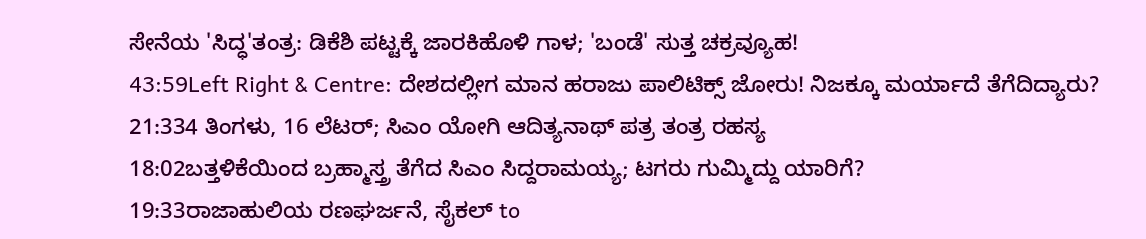ಸೇನೆಯ 'ಸಿದ್ಧ'ತಂತ್ರ: ಡಿಕೆಶಿ ಪಟ್ಟಕ್ಕೆ ಜಾರಕಿಹೊಳಿ ಗಾಳ; 'ಬಂಡೆ' ಸುತ್ತ ಚಕ್ರವ್ಯೂಹ!
43:59Left Right & Centre: ದೇಶದಲ್ಲೀಗ ಮಾನ ಹರಾಜು ಪಾಲಿಟಿಕ್ಸ್ ಜೋರು! ನಿಜಕ್ಕೂ ಮರ್ಯಾದೆ ತೆಗೆದಿದ್ಯಾರು?
21:334 ತಿಂಗಳು, 16 ಲೆಟರ್; ಸಿಎಂ ಯೋಗಿ ಆದಿತ್ಯನಾಥ್ ಪತ್ರ ತಂತ್ರ ರಹಸ್ಯ
18:02ಬತ್ತಳಿಕೆಯಿಂದ ಬ್ರಹ್ಮಾಸ್ತ್ರ ತೆಗೆದ ಸಿಎಂ ಸಿದ್ದರಾಮಯ್ಯ; ಟಗರು ಗುಮ್ಮಿದ್ದು ಯಾರಿಗೆ?
19:33ರಾಜಾಹುಲಿಯ ರಣಘರ್ಜನೆ, ಸೈಕಲ್ to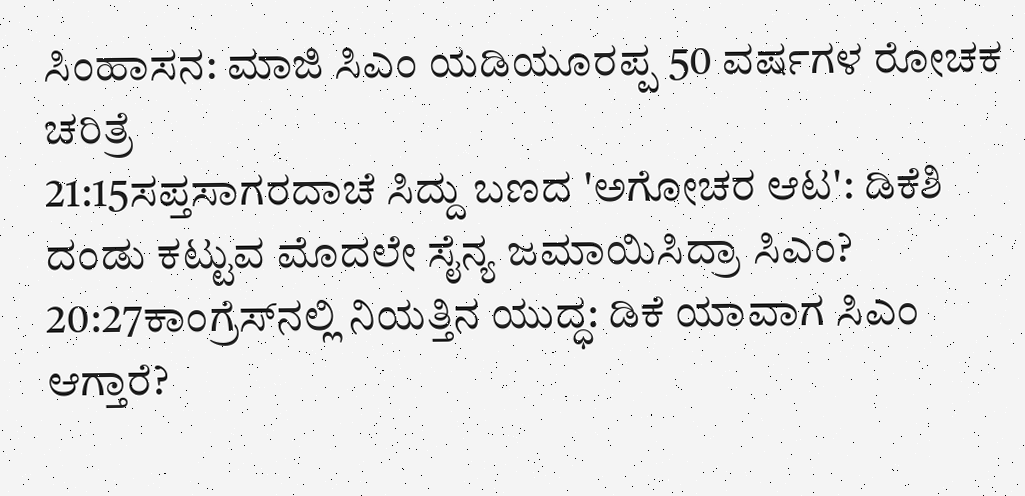ಸಿಂಹಾಸನ: ಮಾಜಿ ಸಿಎಂ ಯಡಿಯೂರಪ್ಪ 50 ವರ್ಷಗಳ ರೋಚಕ ಚರಿತ್ರೆ
21:15ಸಪ್ತಸಾಗರದಾಚೆ ಸಿದ್ದು ಬಣದ 'ಅಗೋಚರ ಆಟ': ಡಿಕೆಶಿ ದಂಡು ಕಟ್ಟುವ ಮೊದಲೇ ಸೈನ್ಯ ಜಮಾಯಿಸಿದ್ರಾ ಸಿಎಂ?
20:27ಕಾಂಗ್ರೆಸ್‌ನಲ್ಲಿ ನಿಯತ್ತಿನ ಯುದ್ಧ: ಡಿಕೆ ಯಾವಾಗ ಸಿಎಂ ಆಗ್ತಾರೆ?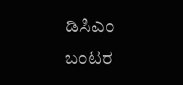ಡಿಸಿಎಂ ಬಂಟರ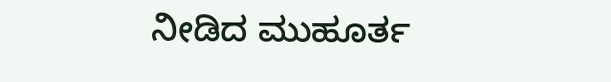ನೀಡಿದ ಮುಹೂರ್ತ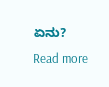ಏನು?
Read more